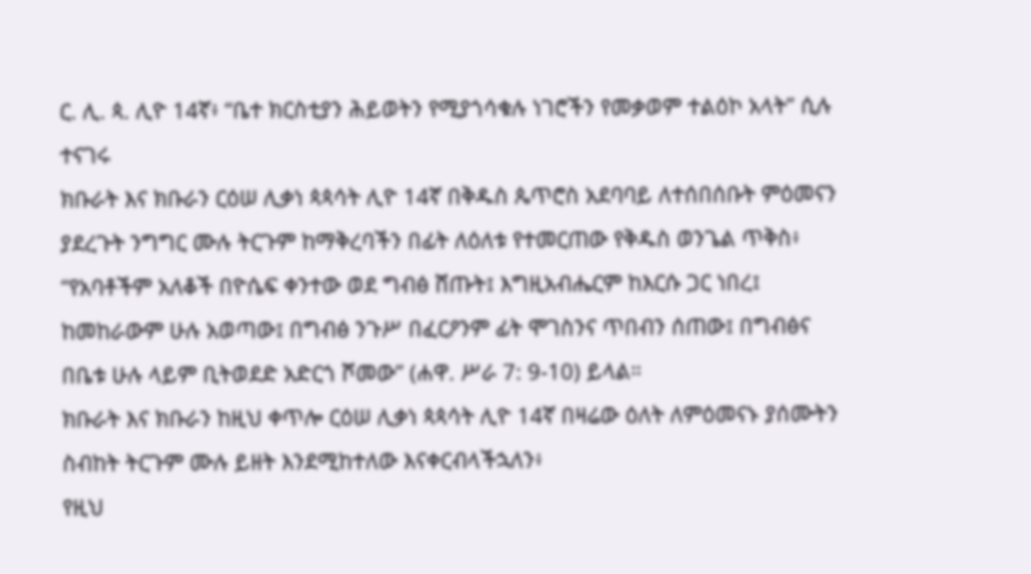ር. ሊ. ጳ. ሊዮ 14ኛ፥ “ቤተ ክርስቲያን ሕይወትን የሚያጎሳቁሉ ነገሮችን የመቃወም ተልዕኮ አላት” ሲሉ ተናገሩ
ክቡራት እና ክቡራን ርዕሠ ሊቃነ ጳጳሳት ሊዮ 14ኛ በቅዱስ ጴጥሮስ አደባባይ ለተሰበሰቡት ምዕመናን ያደረጉት ንግግር ሙሉ ትርጉም ከማቅረባችን በፊት ለዕለቱ የተመርጠው የቅዱስ ወንጌል ጥቅስ፥ “የአባቶችም አለቆች በዮሴፍ ቀንተው ወደ ግብፅ ሸጡት፤ እግዚአብሔርም ከእርሱ ጋር ነበረ፤ ከመከራውም ሁሉ አወጣው፤ በግብፅ ንጉሥ በፈርዖንም ፊት ሞገስንና ጥበብን ሰጠው፤ በግብፅና በቤቱ ሁሉ ላይም ቢትወደድ አድርጎ ሾመው” (ሐዋ. ሥራ 7: 9-10) ይላል።
ክቡራት እና ክቡራን ከዚህ ቀጥሎ ርዕሠ ሊቃነ ጳጳሳት ሊዮ 14ኛ በዛሬው ዕለት ለምዕመናኑ ያሰሙትን ስብከት ትርጉም ሙሉ ይዘት እንደሚከተለው እናቀርብላችኋለን፥
የዚህ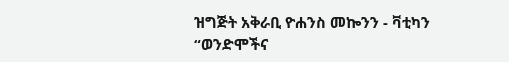ዝግጅት አቅራቢ ዮሐንስ መኰንን - ቫቲካን
“ወንድሞችና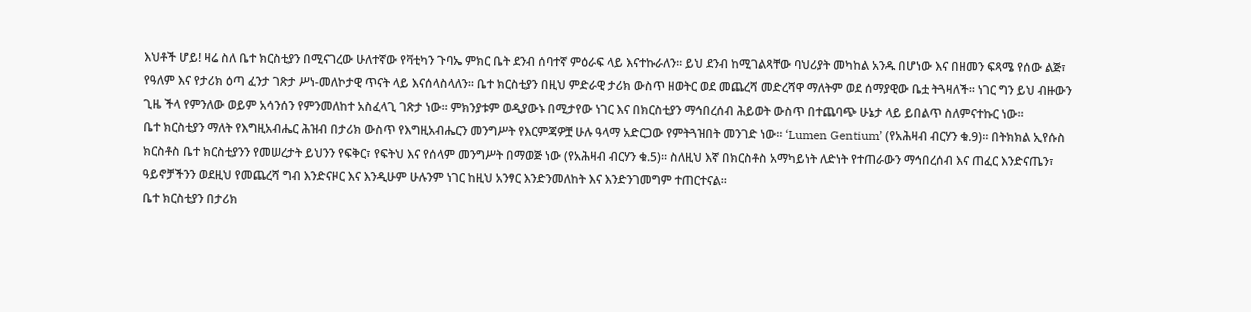እህቶች ሆይ! ዛሬ ስለ ቤተ ክርስቲያን በሚናገረው ሁለተኛው የቫቲካን ጉባኤ ምክር ቤት ደንብ ሰባተኛ ምዕራፍ ላይ እናተኩራለን። ይህ ደንብ ከሚገልጻቸው ባህሪያት መካከል አንዱ በሆነው እና በዘመን ፍጻሜ የሰው ልጅ፣ የዓለም እና የታሪክ ዕጣ ፈንታ ገጽታ ሥነ-መለኮታዊ ጥናት ላይ እናሰላስላለን። ቤተ ክርስቲያን በዚህ ምድራዊ ታሪክ ውስጥ ዘወትር ወደ መጨረሻ መድረሻዋ ማለትም ወደ ሰማያዊው ቤቷ ትጓዛለች። ነገር ግን ይህ ብዙውን ጊዜ ችላ የምንለው ወይም አሳንሰን የምንመለከተ አስፈላጊ ገጽታ ነው። ምክንያቱም ወዲያውኑ በሚታየው ነገር እና በክርስቲያን ማኅበረሰብ ሕይወት ውስጥ በተጨባጭ ሁኔታ ላይ ይበልጥ ስለምናተኩር ነው።
ቤተ ክርስቲያን ማለት የእግዚአብሔር ሕዝብ በታሪክ ውስጥ የእግዚአብሔርን መንግሥት የእርምጃዎቿ ሁሉ ዓላማ አድርጋው የምትጓዝበት መንገድ ነው። ‘Lumen Gentium’ (የአሕዛብ ብርሃን ቁ.9)። በትክክል ኢየሱስ ክርስቶስ ቤተ ክርስቲያንን የመሠረታት ይህንን የፍቅር፣ የፍትህ እና የሰላም መንግሥት በማወጅ ነው (የአሕዛብ ብርሃን ቁ.5)። ስለዚህ እኛ በክርስቶስ አማካይነት ለድነት የተጠራውን ማኅበረሰብ እና ጠፈር እንድናጤን፣ ዓይኖቻችንን ወደዚህ የመጨረሻ ግብ እንድናዞር እና እንዲሁም ሁሉንም ነገር ከዚህ አንፃር እንድንመለከት እና እንድንገመግም ተጠርተናል።
ቤተ ክርስቲያን በታሪክ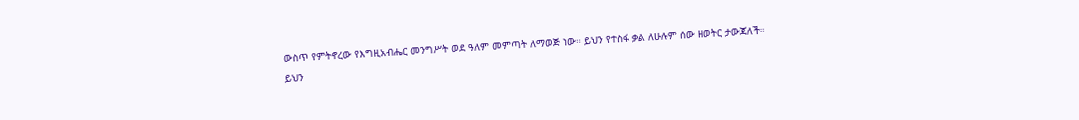ውስጥ የምትኖረው የእግዚአብሔር መንግሥት ወደ ዓለም መምጣት ለማወጅ ነው። ይህን የተስፋ ቃል ለሁሉም ሰው ዘወትር ታውጃለች። ይህን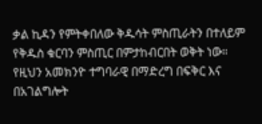ቃል ኪዳን የምትቀበለው ቅዱሳት ምስጢራትን በተለይም የቅዱስ ቁርባን ምስጢር በምታከብርበት ወቅት ነው። የዚህን አመክንዮ ተግባራዊ በማድረግ በፍቅር እና በአገልግሎት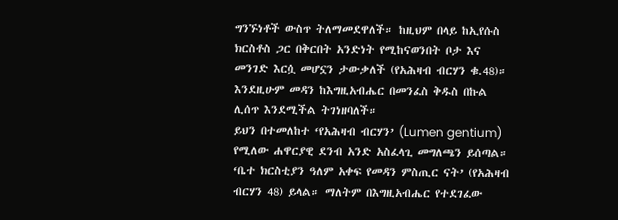ግንኙነቶች ውስጥ ትለማመደዋለች። ከዚህም በላይ ከኢየሱስ ክርስቶስ ጋር በቅርበት አንድነት የሚከናወንበት ቦታ እና መንገድ እርሷ መሆኗን ታውቃለች (የአሕዛብ ብርሃን ቁ.48)። እንደዚሁም መዳን ከእግዚአብሔር በመንፈስ ቅዱስ በኩል ሊሰጥ እንደሚችል ትገነዘባለች።
ይህን በተመለከተ ‘የአሕዛብ ብርሃን’ (Lumen gentium) የሚለው ሐዋርያዊ ደንብ አንድ አስፈላጊ መግለጫን ይሰጣል። ‘ቤተ ክርስቲያን ዓለም አቀፍ የመዳን ምስጢር ናት’ (የአሕዛብ ብርሃን 48) ይላል። ማለትም በእግዚአብሔር የተደገፈው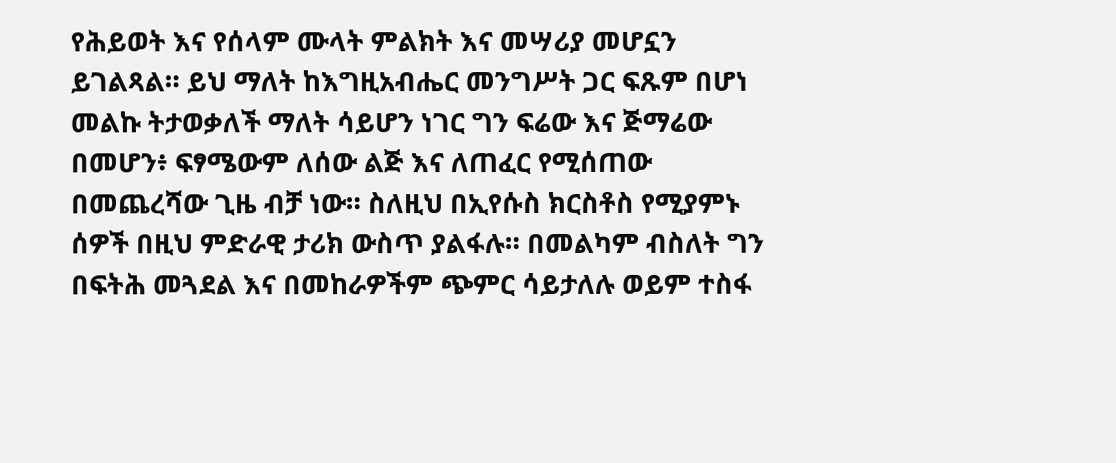የሕይወት እና የሰላም ሙላት ምልክት እና መሣሪያ መሆኗን ይገልጻል። ይህ ማለት ከእግዚአብሔር መንግሥት ጋር ፍጹም በሆነ መልኩ ትታወቃለች ማለት ሳይሆን ነገር ግን ፍሬው እና ጅማሬው በመሆን፥ ፍፃሜውም ለሰው ልጅ እና ለጠፈር የሚሰጠው በመጨረሻው ጊዜ ብቻ ነው። ስለዚህ በኢየሱስ ክርስቶስ የሚያምኑ ሰዎች በዚህ ምድራዊ ታሪክ ውስጥ ያልፋሉ። በመልካም ብስለት ግን በፍትሕ መጓደል እና በመከራዎችም ጭምር ሳይታለሉ ወይም ተስፋ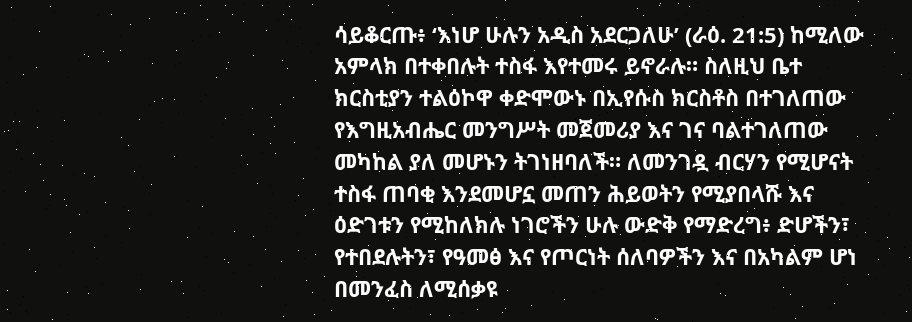ሳይቆርጡ፥ ‘እነሆ ሁሉን አዲስ አደርጋለሁ’ (ራዕ. 21:5) ከሚለው አምላክ በተቀበሉት ተስፋ እየተመሩ ይኖራሉ። ስለዚህ ቤተ ክርስቲያን ተልዕኮዋ ቀድሞውኑ በኢየሱስ ክርስቶስ በተገለጠው የእግዚአብሔር መንግሥት መጀመሪያ እና ገና ባልተገለጠው መካከል ያለ መሆኑን ትገነዘባለች። ለመንገዷ ብርሃን የሚሆናት ተስፋ ጠባቂ እንደመሆኗ መጠን ሕይወትን የሚያበላሹ እና ዕድገቱን የሚከለክሉ ነገሮችን ሁሉ ውድቅ የማድረግ፥ ድሆችን፣ የተበደሉትን፣ የዓመፅ እና የጦርነት ሰለባዎችን እና በአካልም ሆነ በመንፈስ ለሚሰቃዩ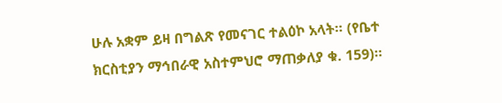ሁሉ አቋም ይዛ በግልጽ የመናገር ተልዕኮ አላት። (የቤተ ክርስቲያን ማኅበራዊ አስተምህሮ ማጠቃለያ ቁ. 159)።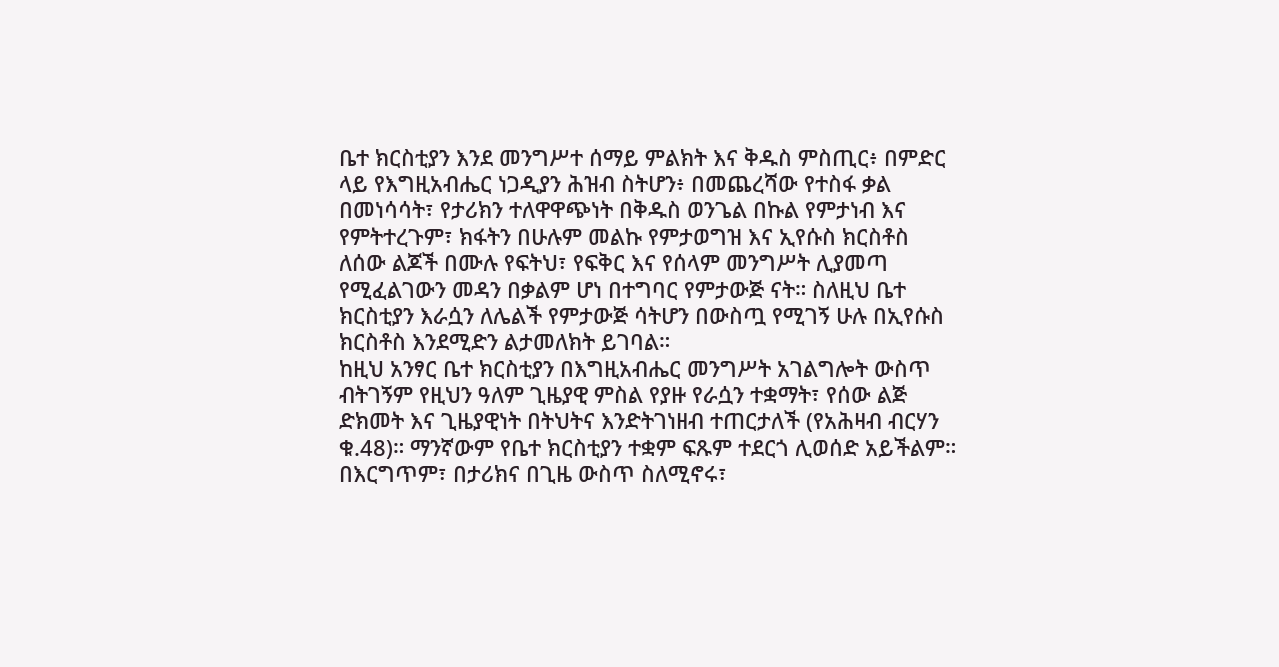ቤተ ክርስቲያን እንደ መንግሥተ ሰማይ ምልክት እና ቅዱስ ምስጢር፥ በምድር ላይ የእግዚአብሔር ነጋዲያን ሕዝብ ስትሆን፥ በመጨረሻው የተስፋ ቃል በመነሳሳት፣ የታሪክን ተለዋዋጭነት በቅዱስ ወንጌል በኩል የምታነብ እና የምትተረጉም፣ ክፋትን በሁሉም መልኩ የምታወግዝ እና ኢየሱስ ክርስቶስ ለሰው ልጆች በሙሉ የፍትህ፣ የፍቅር እና የሰላም መንግሥት ሊያመጣ የሚፈልገውን መዳን በቃልም ሆነ በተግባር የምታውጅ ናት። ስለዚህ ቤተ ክርስቲያን እራሷን ለሌልች የምታውጅ ሳትሆን በውስጧ የሚገኝ ሁሉ በኢየሱስ ክርስቶስ እንደሚድን ልታመለክት ይገባል።
ከዚህ አንፃር ቤተ ክርስቲያን በእግዚአብሔር መንግሥት አገልግሎት ውስጥ ብትገኝም የዚህን ዓለም ጊዜያዊ ምስል የያዙ የራሷን ተቋማት፣ የሰው ልጅ ድክመት እና ጊዜያዊነት በትህትና እንድትገነዘብ ተጠርታለች (የአሕዛብ ብርሃን ቁ.48)። ማንኛውም የቤተ ክርስቲያን ተቋም ፍጹም ተደርጎ ሊወሰድ አይችልም። በእርግጥም፣ በታሪክና በጊዜ ውስጥ ስለሚኖሩ፣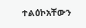ተልዕኮአቸውን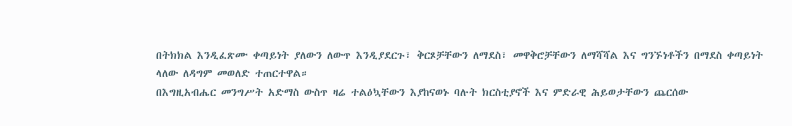በትክክል እንዲፈጽሙ ቀጣይነት ያለውን ለውጥ እንዲያደርጉ፣ ቅርጾቻቸውን ለማደስ፣ መዋቅሮቻቸውን ለማሻሻል እና ግንኙነቶችን በማደስ ቀጣይነት ላለው ለዳግም መወለድ ተጠርተዋል።
በእግዚአብሔር መንግሥት አድማስ ውስጥ ዛሬ ተልዕኳቸውን እያከናወኑ ባሉት ክርስቲያኖች እና ምድራዊ ሕይወታቸውን ጨርሰው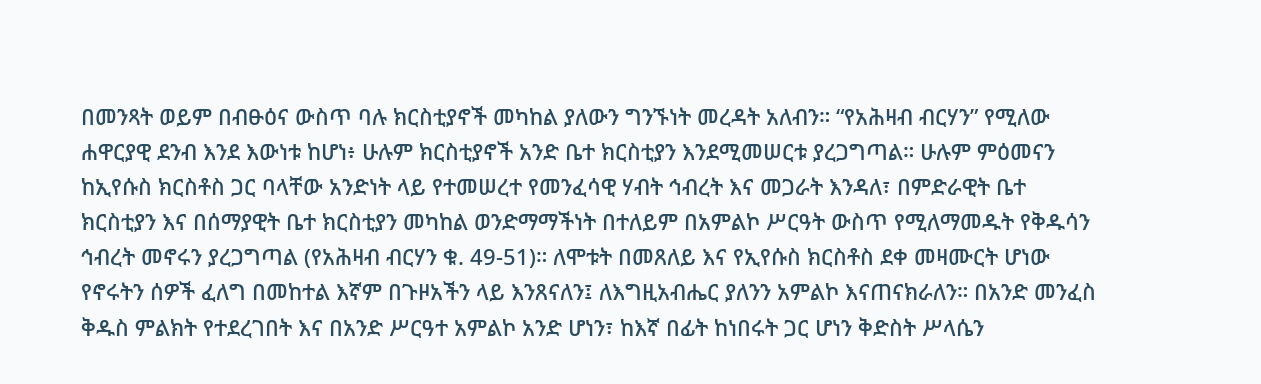በመንጻት ወይም በብፁዕና ውስጥ ባሉ ክርስቲያኖች መካከል ያለውን ግንኙነት መረዳት አለብን። “የአሕዛብ ብርሃን” የሚለው ሐዋርያዊ ደንብ እንደ እውነቱ ከሆነ፥ ሁሉም ክርስቲያኖች አንድ ቤተ ክርስቲያን እንደሚመሠርቱ ያረጋግጣል። ሁሉም ምዕመናን ከኢየሱስ ክርስቶስ ጋር ባላቸው አንድነት ላይ የተመሠረተ የመንፈሳዊ ሃብት ኅብረት እና መጋራት እንዳለ፣ በምድራዊት ቤተ ክርስቲያን እና በሰማያዊት ቤተ ክርስቲያን መካከል ወንድማማችነት በተለይም በአምልኮ ሥርዓት ውስጥ የሚለማመዱት የቅዱሳን ኅብረት መኖሩን ያረጋግጣል (የአሕዛብ ብርሃን ቁ. 49-51)። ለሞቱት በመጸለይ እና የኢየሱስ ክርስቶስ ደቀ መዛሙርት ሆነው የኖሩትን ሰዎች ፈለግ በመከተል እኛም በጉዞአችን ላይ እንጸናለን፤ ለእግዚአብሔር ያለንን አምልኮ እናጠናክራለን። በአንድ መንፈስ ቅዱስ ምልክት የተደረገበት እና በአንድ ሥርዓተ አምልኮ አንድ ሆነን፣ ከእኛ በፊት ከነበሩት ጋር ሆነን ቅድስት ሥላሴን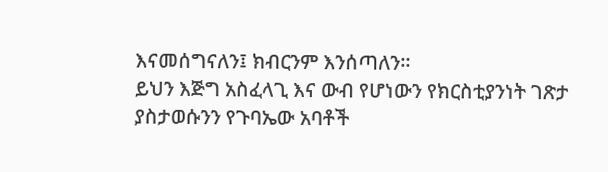እናመሰግናለን፤ ክብርንም እንሰጣለን።
ይህን እጅግ አስፈላጊ እና ውብ የሆነውን የክርስቲያንነት ገጽታ ያስታወሱንን የጉባኤው አባቶች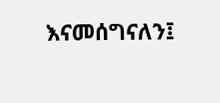እናመሰግናለን፤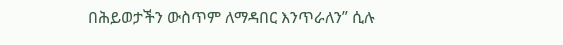በሕይወታችን ውስጥም ለማዳበር እንጥራለን” ሲሉ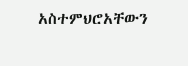አስተምህሮአቸውን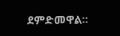ደምድመዋል።